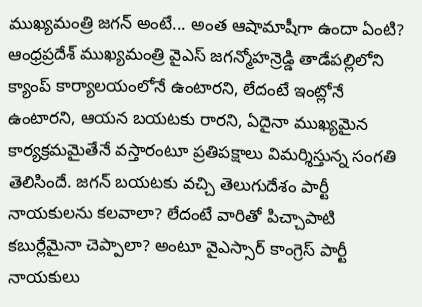ముఖ్యమంత్రి జగన్ అంటే... అంత ఆషామాషీగా ఉందా ఏంటి?
ఆంధ్రప్రదేశ్ ముఖ్యమంత్రి వైఎస్ జగన్మోహన్రెడ్డి తాడేపల్లిలోని క్యాంప్ కార్యాలయంలోనే ఉంటారని, లేదంటే ఇంట్లోనే ఉంటారని, ఆయన బయటకు రారని, ఏదైనా ముఖ్యమైన కార్యక్రమమైతేనే వస్తారంటూ ప్రతిపక్షాలు విమర్శిస్తున్న సంగతి తెలిసిందే. జగన్ బయటకు వచ్చి తెలుగుదేశం పార్టీ నాయకులను కలవాలా? లేదంటే వారితో పిచ్చాపాటి కబుర్లేమైనా చెప్పాలా? అంటూ వైఎస్సార్ కాంగ్రెస్ పార్టీ నాయకులు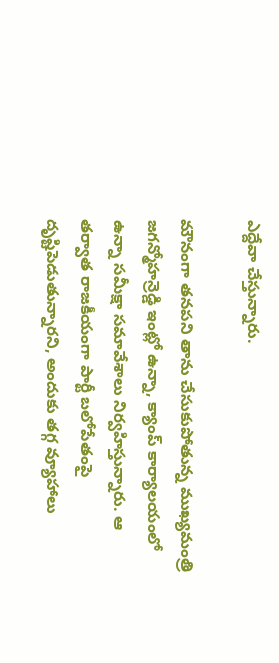ఎద్దేవా చేస్తున్నారు.

మౌనంగా తనపని తాను చేసుకుపోతున్న ముఖ్యమంత్రి
జగన్మోహన్రెడ్డి ఇంట్లో ఉన్నా, క్యాంప్ కార్యాలయంలో ఉన్నా సమీక్షా సమావేశాలు నిర్వహిస్తున్నారు. ఆ తర్వాత రాజకీయంగా పార్టీ బలోపేతంపై దృష్టిపెడుతున్నారని, అందుకు తగ్గ వ్యూహాలు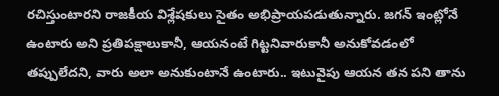రచిస్తుంటారని రాజకీయ విశ్లేషకులు సైతం అభిప్రాయపడుతున్నారు. జగన్ ఇంట్లోనే ఉంటారు అని ప్రతిపక్షాలుకానీ, ఆయనంటే గిట్టనివారుకానీ అనుకోవడంలో తప్పులేదని, వారు అలా అనుకుంటానే ఉంటారు.. ఇటువైపు ఆయన తన పని తాను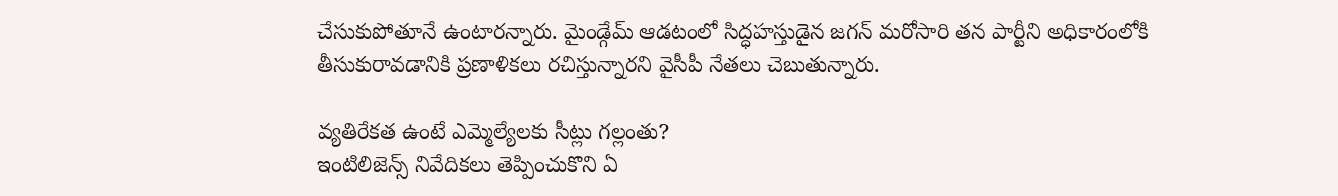చేసుకుపోతూనే ఉంటారన్నారు. మైండ్గేమ్ ఆడటంలో సిద్ధహస్తుడైన జగన్ మరోసారి తన పార్టీని అధికారంలోకి తీసుకురావడానికి ప్రణాళికలు రచిస్తున్నారని వైసీపీ నేతలు చెబుతున్నారు.

వ్యతిరేకత ఉంటే ఎమ్మెల్యేలకు సీట్లు గల్లంతు?
ఇంటిలిజెన్స్ నివేదికలు తెప్పించుకొని ఏ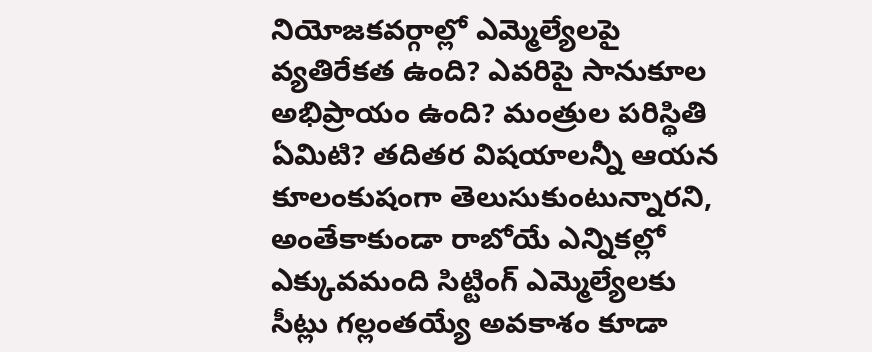నియోజకవర్గాల్లో ఎమ్మెల్యేలపై వ్యతిరేకత ఉంది? ఎవరిపై సానుకూల అభిప్రాయం ఉంది? మంత్రుల పరిస్థితి ఏమిటి? తదితర విషయాలన్నీ ఆయన కూలంకుషంగా తెలుసుకుంటున్నారని, అంతేకాకుండా రాబోయే ఎన్నికల్లో ఎక్కువమంది సిట్టింగ్ ఎమ్మెల్యేలకు సీట్లు గల్లంతయ్యే అవకాశం కూడా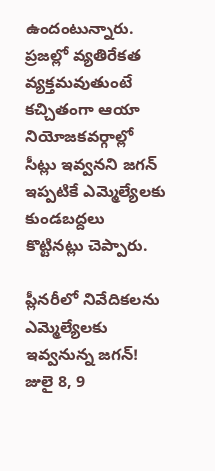ఉందంటున్నారు. ప్రజల్లో వ్యతిరేకత వ్యక్తమవుతుంటే కచ్చితంగా ఆయా నియోజకవర్గాల్లో సీట్లు ఇవ్వనని జగన్ ఇప్పటికే ఎమ్మెల్యేలకు కుండబద్దలు కొట్టినట్లు చెప్పారు.

ప్లీనరీలో నివేదికలను ఎమ్మెల్యేలకు ఇవ్వనున్న జగన్!
జులై 8, 9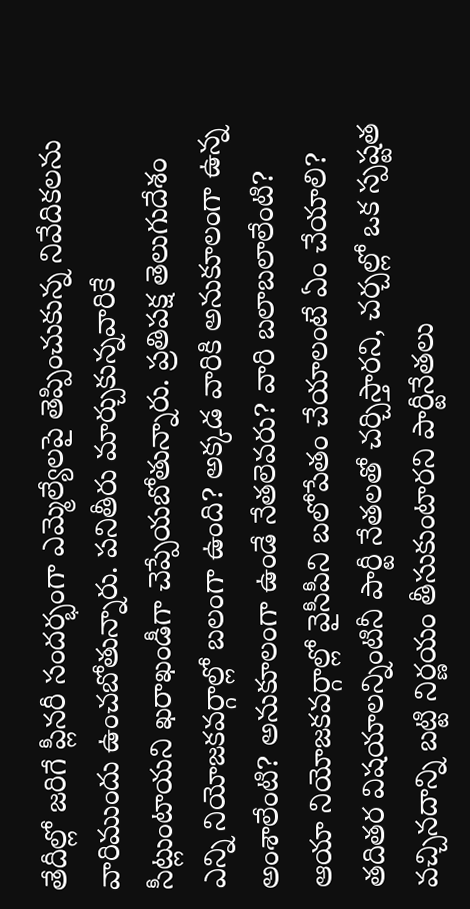తేదీల్లో జరిగే ప్లీనరీ సందర్భంగా ఎమ్మెల్యేలపై తెప్పించుకున్న నివేదికలను వారిముందు ఉంచబోతున్నారు. పనితీరు మార్చుకున్నవారికే సీట్లుంటాయని ఖరాఖండీగా చెప్పేయబోతున్నారు. ప్రతిపక్ష తెలుగుదేశం ఎన్ని నియోజకవర్గాల్లో బలంగా ఉంది? అక్కడ వారికి అనుకూలంగా ఉన్న అంశాలేంటి? అనుకూలంగా ఉండే నేతలెవరు? వారి బలాబలాలేంటి? ఆయా నియోజకవర్గాల్లో వైసీపీని బలోపేతం చేయాలంటే ఏం చేయాలి? తదితర విషయాలన్నింటినీ పార్టీ నేతలతో చర్చిస్తారని, చర్చల్లో ఒక స్పష్టత వచ్చినదాన్ని బట్టి నిర్ణయం తీసుకుంటారని పార్టీనేతలు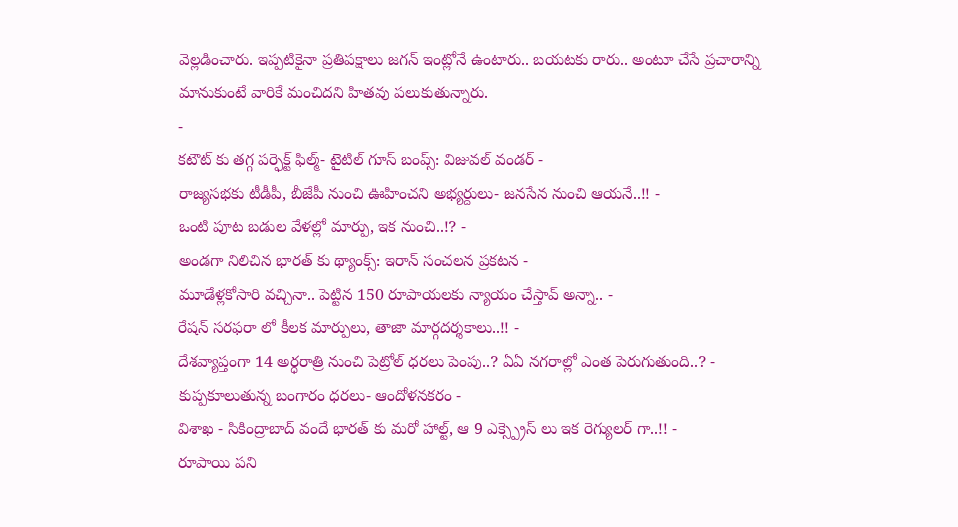వెల్లడించారు. ఇప్పటికైనా ప్రతిపక్షాలు జగన్ ఇంట్లోనే ఉంటారు.. బయటకు రారు.. అంటూ చేసే ప్రచారాన్ని మానుకుంటే వారికే మంచిదని హితవు పలుకుతున్నారు.
-
కటౌట్ కు తగ్గ పర్ఫెక్ట్ ఫిల్మ్- టైటిల్ గూస్ బంప్స్: విజువల్ వండర్ -
రాజ్యసభకు టీడీపీ, బీజేపీ నుంచి ఊహించని అభ్యర్దులు- జనసేన నుంచి ఆయనే..!! -
ఒంటి పూట బడుల వేళల్లో మార్పు, ఇక నుంచి..!? -
అండగా నిలిచిన భారత్ కు థ్యాంక్స్: ఇరాన్ సంచలన ప్రకటన -
మూడేళ్లకోసారి వచ్చినా.. పెట్టిన 150 రూపాయలకు న్యాయం చేస్తావ్ అన్నా.. -
రేషన్ సరఫరా లో కీలక మార్పులు, తాజా మార్గదర్శకాలు..!! -
దేశవ్యాప్తంగా 14 అర్ధరాత్రి నుంచి పెట్రోల్ ధరలు పెంపు..? ఏఏ నగరాల్లో ఎంత పెరుగుతుంది..? -
కుప్పకూలుతున్న బంగారం ధరలు- ఆందోళనకరం -
విశాఖ - సికింద్రాబాద్ వందే భారత్ కు మరో హాల్ట్, ఆ 9 ఎక్స్ప్రెస్ లు ఇక రెగ్యులర్ గా..!! -
రూపాయి పని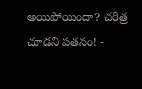అయిపోయిందా? చరిత్ర చూడని పతనం! -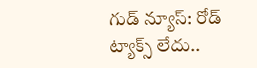గుడ్ న్యూస్: రోడ్ ట్యాక్స్ లేదు..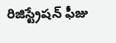రిజిస్ట్రేషన్ ఫీజు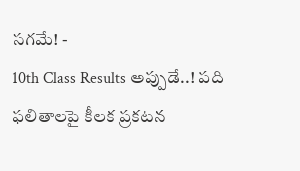సగమే! -
10th Class Results అప్పుడే..! పది ఫలితాలపై కీలక ప్రకటన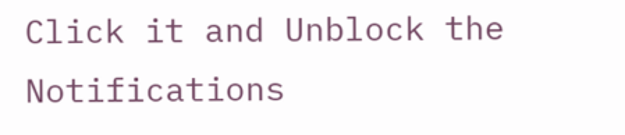Click it and Unblock the Notifications